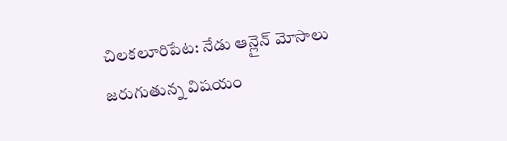చిలకలూరిపేట: నేడు ఆన్లైన్ మోసాలు జరుగుతున్న విషయం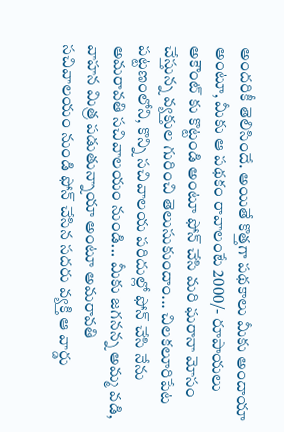అందరికీ తెలిసిందే. అయితే కొత్తగా పథకాలు మీకు అందాయా అంటూ, మీకు ఆ పథకం రావాలంటే 2000/- రూపాయలు అకౌంట్ కు కొట్టండి అంటూ ఫోన్ చేసి మరి ఘరానా మోసం చేస్తున్న వ్యక్తుల గురించి తెలుసుకుందాం... చిలకలూరిపేట పట్టణంలోని, కొన్ని సచివాలయ పరిదుల్లో ఫోన్ చేసి నేను అమరావతి సచివాలయం నుండి... మీకు జగనన్న అమ్మ వడి, వాహన మిత్ర పడుతున్నాయా అంటూ అమరావతి సచివాలయం నుండి ఫోన్ చేసిన సదరు వ్యక్తి ఆ వార్డు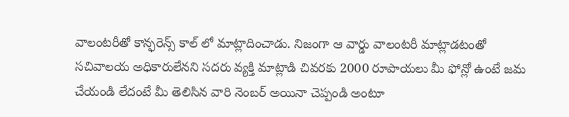వాలంటరీతో కాన్ఫరెన్స్ కాల్ లో మాట్లాదించాడు. నిజంగా ఆ వార్డు వాలంటరీ మాట్లాడటంతో సచివాలయ అధికారులేనని సదరు వ్యక్తి మాట్లాడి చివరకు 2000 రూపాయలు మీ ఫోన్లో ఉంటే జమ చేయండి లేదంటే మీ తెలిసిన వారి నెంబర్ అయినా చెప్పండి అంటూ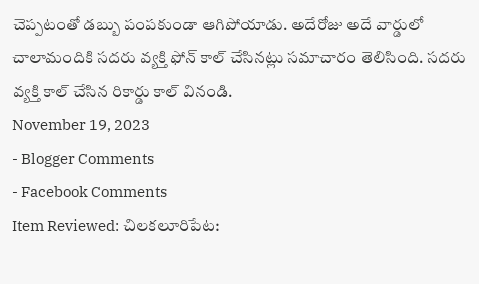చెప్పటంతో డబ్బు పంపకుండా ఆగిపోయాడు. అదేరోజు అదే వార్డులో చాలామందికి సదరు వ్యక్తి ఫోన్ కాల్ చేసినట్లు సమాచారం తెలిసింది. సదరు వ్యక్తి కాల్ చేసిన రికార్డు కాల్ వినండి.
November 19, 2023
- Blogger Comments
- Facebook Comments
Item Reviewed: చిలకలూరిపేట: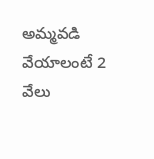అమ్మవడి వేయాలంటే 2 వేలు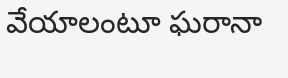వేయాలంటూ ఘరానా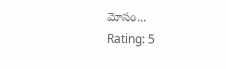మోసం...
Rating: 5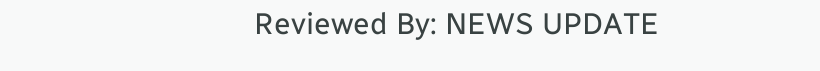Reviewed By: NEWS UPDATE